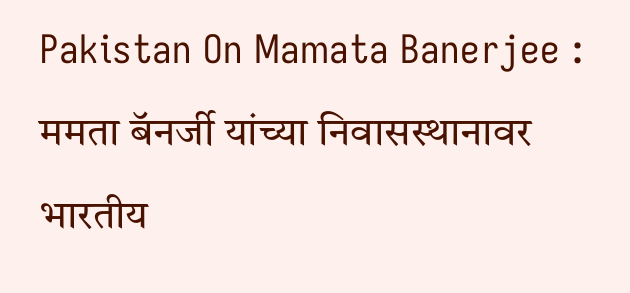Pakistan On Mamata Banerjee : ममता बॅनर्जी यांच्या निवासस्थानावर भारतीय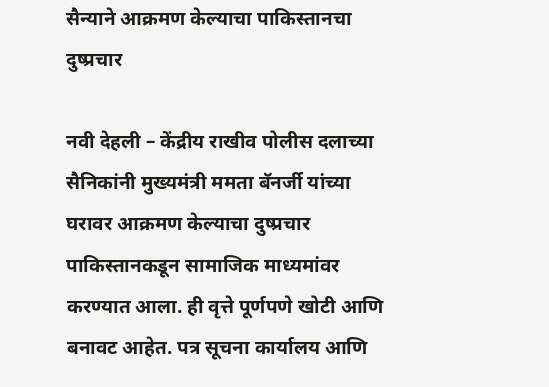सैन्याने आक्रमण केल्याचा पाकिस्तानचा दुष्प्रचार

नवी देहली – केंद्रीय राखीव पोलीस दलाच्या सैनिकांनी मुख्यमंत्री ममता बॅनर्जी यांच्या घरावर आक्रमण केल्याचा दुष्प्रचार पाकिस्तानकडून सामाजिक माध्यमांवर करण्यात आला. ही वृत्ते पूर्णपणे खोटी आणि बनावट आहेत. पत्र सूचना कार्यालय आणि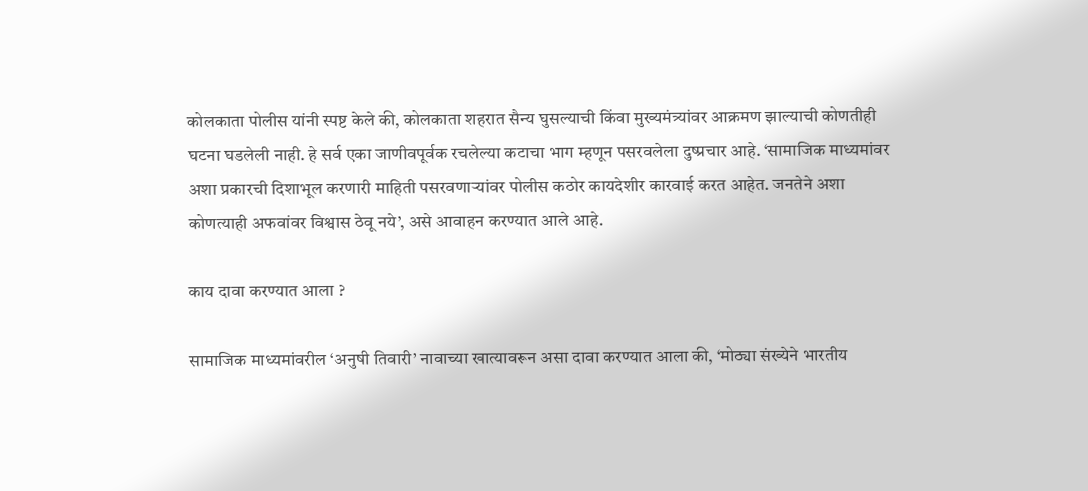कोलकाता पोलीस यांनी स्पष्ट केले की, कोलकाता शहरात सैन्य घुसल्याची किंवा मुख्यमंत्र्यांवर आक्रमण झाल्याची कोणतीही घटना घडलेली नाही. हे सर्व एका जाणीवपूर्वक रचलेल्या कटाचा भाग म्हणून पसरवलेला दुष्प्रचार आहे. ‘सामाजिक माध्यमांवर अशा प्रकारची दिशाभूल करणारी माहिती पसरवणार्‍यांवर पोलीस कठोर कायदेशीर कारवाई करत आहेत. जनतेने अशा कोणत्याही अफवांवर विश्वास ठेवू नये’, असे आवाहन करण्यात आले आहे.

काय दावा करण्यात आला ?

सामाजिक माध्यमांवरील ‘अनुषी तिवारी’ नावाच्या खात्यावरून असा दावा करण्यात आला की, ‘मोठ्या संख्येने भारतीय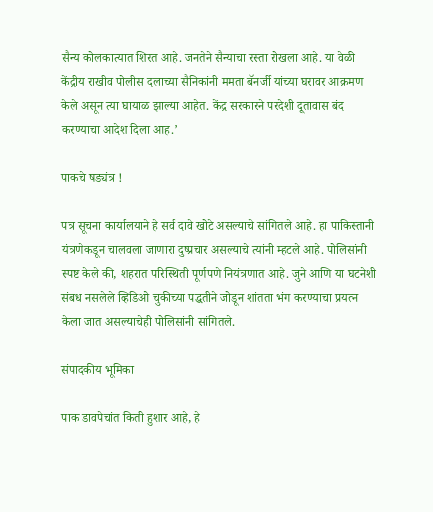सैन्य कोलकात्यात शिरत आहे. जनतेने सैन्याचा रस्ता रोखला आहे. या वेळी केंद्रीय राखीव पोलीस दलाच्या सैनिकांनी ममता बॅनर्जी यांच्या घरावर आक्रमण केले असून त्या घायाळ झाल्या आहेत. केंद्र सरकारने परदेशी दूतावास बंद करण्याचा आदेश दिला आह.’

पाकचे षड्यंत्र !

पत्र सूचना कार्यालयाने हे सर्व दावे खोटे असल्याचे सांगितले आहे. हा पाकिस्तानी यंत्रणेकडून चालवला जाणारा दुष्प्रचार असल्याचे त्यांनी म्हटले आहे. पोलिसांनी स्पष्ट केले की, शहरात परिस्थिती पूर्णपणे नियंत्रणात आहे. जुने आणि या घटनेशी संबध नसलेले व्हिडिओ चुकीच्या पद्धतीने जोडून शांतता भंग करण्याचा प्रयत्न केला जात असल्याचेही पोलिसांनी सांगितले.

संपादकीय भूमिका

पाक डावपेचांत किती हुशार आहे, हे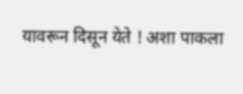यावरून दिसून येते ! अशा पाकला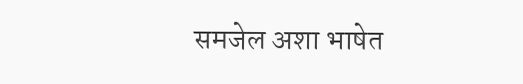समजेल अशा भाषेत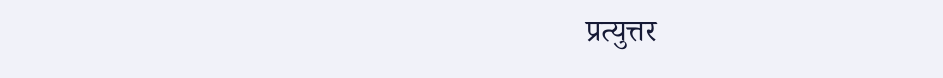प्रत्युत्तर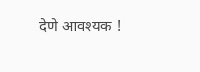देणे आवश्यक !